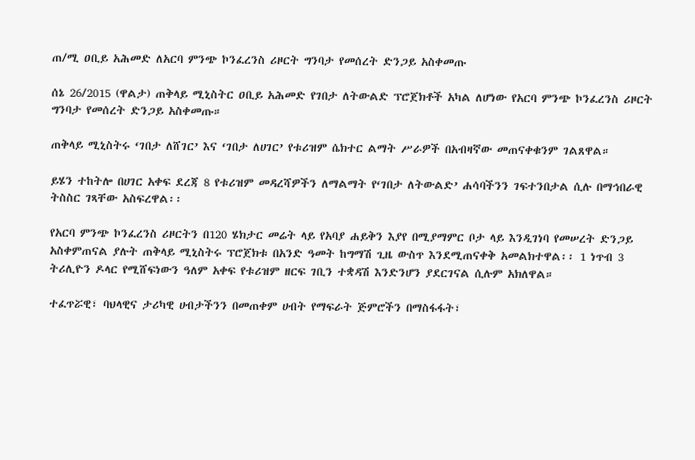ጠ/ሚ ዐቢይ አሕመድ ለአርባ ምንጭ ኮንፈረንስ ሪዞርት ግንባታ የመሰረት ድንጋይ አስቀመጡ

ሰኔ 26/2015 (ዋልታ) ጠቅላይ ሚኒስትር ዐቢይ አሕመድ የገበታ ለትውልድ ፕሮጀክቶች አካል ለሆነው የአርባ ምንጭ ኮንፈረንስ ሪዞርት ግንባታ የመሰረት ድንጋይ አስቀመጡ።

ጠቅላይ ሚኒስትሩ ‘ገበታ ለሸገር’ እና ‘ገበታ ለሀገር’ የቱሪዝም ሴክተር ልማት ሥራዎች በአብዛኛው መጠናቀቁንም ገልጸዋል።

ይሄን ተከትሎ በሀገር አቀፍ ደረጃ 8 የቱሪዝም መዳረሻዎችን ለማልማት የ‘ገበታ ለትውልድ’ ሐሳባችንን ገፍተንበታል ሲሉ በማኅበራዊ ትስስር ገጻቸው አስፍረዋል፡፡

የአርባ ምንጭ ኮንፈረንስ ሪዞርትን በ120 ሄክታር መሬት ላይ የአባያ ሐይቅን እያየ በሚያማምር ቦታ ላይ እንዲገነባ የመሠረት ድንጋይ አስቀምጠናል ያሉት ጠቅላይ ሚኒስትሩ ፕሮጀክቱ በአንድ ዓመት ከግማሽ ጊዜ ውስጥ እንደሚጠናቀቅ አመልክተዋል፡፡ 1 ነጥብ 3 ትሪሊዮን ዶላር የሚሸፍነውን ዓለም አቀፍ የቱሪዝም ዘርፍ ገቢን ተቋዳሽ እንድንሆን ያደርገናል ሲሉም አክለዋል።

ተፈጥሯዊ፣ ባህላዊና ታሪካዊ ሀብታችንን በመጠቀም ሀብት የማፍራት ጅምሮችን በማስፋፋት፣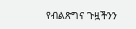የብልጽግና ጉዟችንን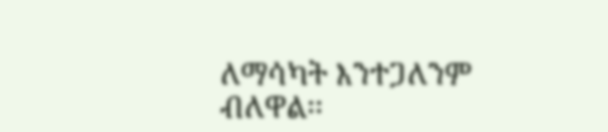ለማሳካት እንተጋለንም ብለዋል፡፡